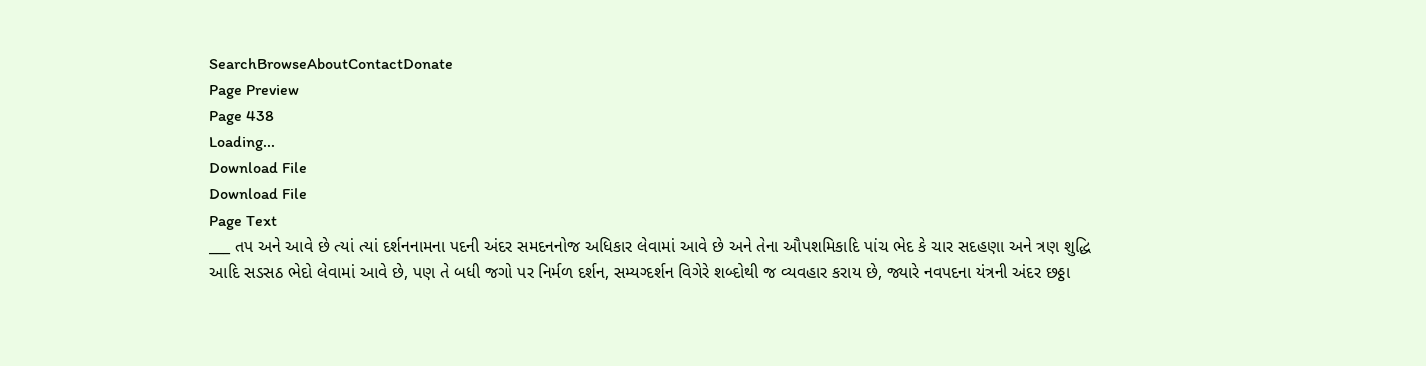SearchBrowseAboutContactDonate
Page Preview
Page 438
Loading...
Download File
Download File
Page Text
___ તપ અને આવે છે ત્યાં ત્યાં દર્શનનામના પદની અંદર સમદનનોજ અધિકાર લેવામાં આવે છે અને તેના ઔપશમિકાદિ પાંચ ભેદ કે ચાર સદહણા અને ત્રણ શુદ્ધિ આદિ સડસઠ ભેદો લેવામાં આવે છે, પણ તે બધી જગો પર નિર્મળ દર્શન, સમ્યગ્દર્શન વિગેરે શબ્દોથી જ વ્યવહાર કરાય છે, જ્યારે નવપદના યંત્રની અંદર છઠ્ઠા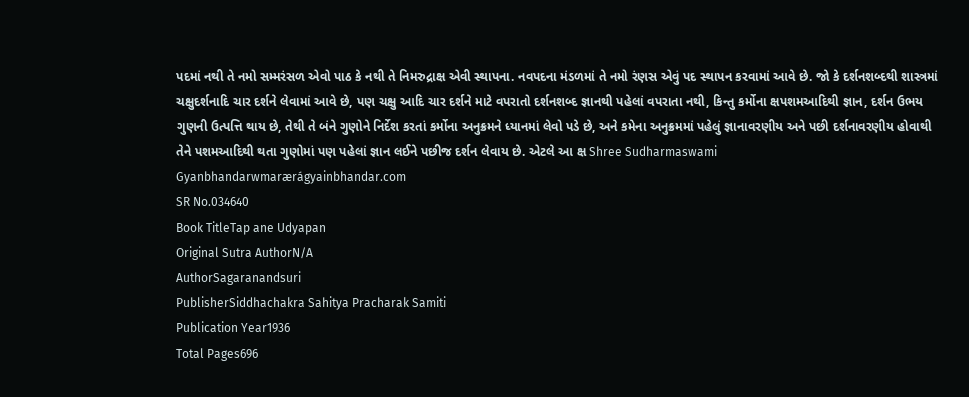પદમાં નથી તે નમો સમ્મરંસળ એવો પાઠ કે નથી તે નિમરુદ્રાક્ષ એવી સ્થાપના. નવપદના મંડળમાં તે નમો રંણસ એવું પદ સ્થાપન કરવામાં આવે છે. જો કે દર્શનશબ્દથી શાસ્ત્રમાં ચક્ષુદર્શનાદિ ચાર દર્શને લેવામાં આવે છે, પણ ચક્ષુ આદિ ચાર દર્શને માટે વપરાતો દર્શનશબ્દ જ્ઞાનથી પહેલાં વપરાતા નથી, કિન્તુ કર્મોના ક્ષપશમઆદિથી જ્ઞાન, દર્શન ઉભય ગુણની ઉત્પત્તિ થાય છે, તેથી તે બંને ગુણોને નિર્દેશ કરતાં કર્મોના અનુક્રમને ધ્યાનમાં લેવો પડે છે, અને કમેના અનુક્રમમાં પહેલું જ્ઞાનાવરણીય અને પછી દર્શનાવરણીય હોવાથી તેને પશમઆદિથી થતા ગુણોમાં પણ પહેલાં જ્ઞાન લઈને પછીજ દર્શન લેવાય છે. એટલે આ ક્ષ Shree Sudharmaswami Gyanbhandarwmarærágyainbhandar.com
SR No.034640
Book TitleTap ane Udyapan
Original Sutra AuthorN/A
AuthorSagaranandsuri
PublisherSiddhachakra Sahitya Pracharak Samiti
Publication Year1936
Total Pages696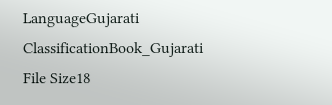LanguageGujarati
ClassificationBook_Gujarati
File Size18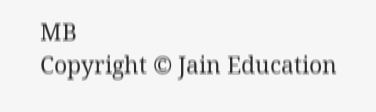MB
Copyright © Jain Education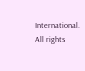International. All rights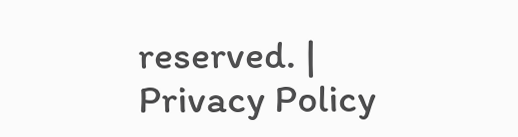reserved. | Privacy Policy